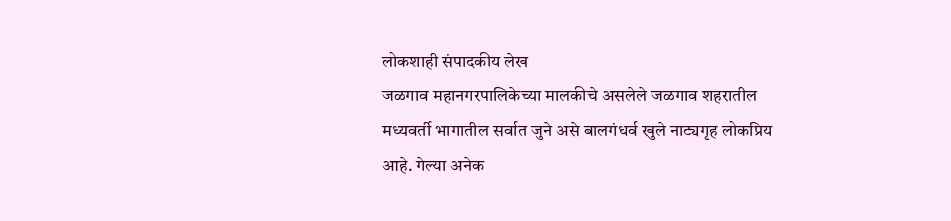लोकशाही संपादकीय लेख
जळगाव महानगरपालिकेच्या मालकीचे असलेले जळगाव शहरातील मध्यवर्ती भागातील सर्वात जुने असे बालगंधर्व खुले नाट्यगृह लोकप्रिय आहे. गेल्या अनेक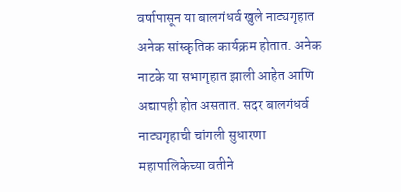वर्षापासून या बालगंधर्व खुले नाट्यगृहात अनेक सांस्कृतिक कार्यक्रम होतात. अनेक नाटके या सभागृहात झाली आहेत आणि अद्यापही होत असतात. सदर बालगंधर्व नाट्यगृहाची चांगली सुधारणा महापालिकेच्या वतीने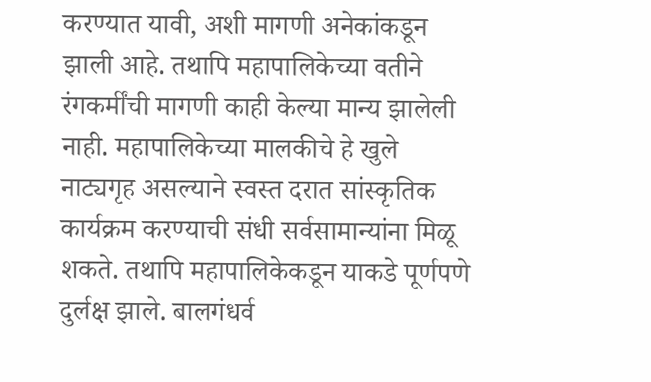करण्यात यावी, अशी मागणी अनेकांकडून झाली आहे. तथापि महापालिकेच्या वतीने रंगकर्मींची मागणी काही केल्या मान्य झालेली नाही. महापालिकेच्या मालकीचे हे खुले नाट्यगृह असल्याने स्वस्त दरात सांस्कृतिक कार्यक्रम करण्याची संधी सर्वसामान्यांना मिळू शकते. तथापि महापालिकेकडून याकडे पूर्णपणे दुर्लक्ष झाले. बालगंधर्व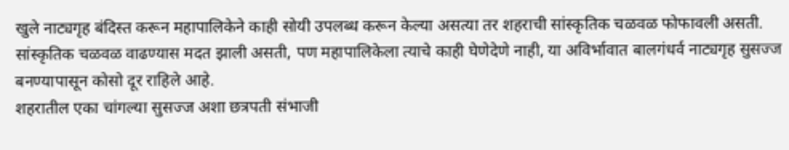खुले नाट्यगृह बंदिस्त करून महापालिकेने काही सोयी उपलब्ध करून केल्या असत्या तर शहराची सांस्कृतिक चळवळ फोफावली असती. सांस्कृतिक चळवळ वाढण्यास मदत झाली असती, पण महापालिकेला त्याचे काही घेणेदेणे नाही, या अविर्भावात बालगंधर्व नाट्यगृह सुसज्ज बनण्यापासून कोसो दूर राहिले आहे.
शहरातील एका चांगल्या सुसज्ज अशा छत्रपती संभाजी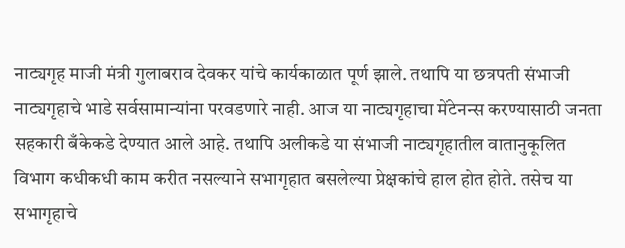नाट्यगृह माजी मंत्री गुलाबराव देवकर यांचे कार्यकाळात पूर्ण झाले. तथापि या छत्रपती संभाजी नाट्यगृहाचे भाडे सर्वसामान्यांना परवडणारे नाही. आज या नाट्यगृहाचा मेंटेनन्स करण्यासाठी जनता सहकारी बँकेकडे देण्यात आले आहे. तथापि अलीकडे या संभाजी नाट्यगृहातील वातानुकूलित विभाग कधीकधी काम करीत नसल्याने सभागृहात बसलेल्या प्रेक्षकांचे हाल होत होते. तसेच या सभागृहाचे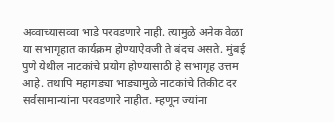अव्वाच्यासव्वा भाडे परवडणारे नाही. त्यामुळे अनेक वेळा या सभागृहात कार्यक्रम होण्याऐवजी ते बंदच असते. मुंबई पुणे येथील नाटकांचे प्रयोग होण्यासाठी हे सभागृह उत्तम आहे. तथापि महागड्या भाड्यामुळे नाटकांचे तिकीट दर सर्वसामान्यांना परवडणारे नाहीत. म्हणून ज्यांना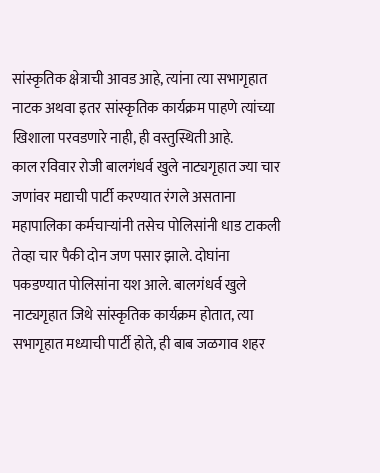सांस्कृतिक क्षेत्राची आवड आहे, त्यांना त्या सभागृहात नाटक अथवा इतर सांस्कृतिक कार्यक्रम पाहणे त्यांच्या खिशाला परवडणारे नाही, ही वस्तुस्थिती आहे.
काल रविवार रोजी बालगंधर्व खुले नाट्यगृहात ज्या चार जणांवर मद्याची पार्टी करण्यात रंगले असताना महापालिका कर्मचाऱ्यांनी तसेच पोलिसांनी धाड टाकली तेव्हा चार पैकी दोन जण पसार झाले. दोघांना पकडण्यात पोलिसांना यश आले. बालगंधर्व खुले नाट्यगृहात जिथे सांस्कृतिक कार्यक्रम होतात, त्या सभागृहात मध्याची पार्टी होते, ही बाब जळगाव शहर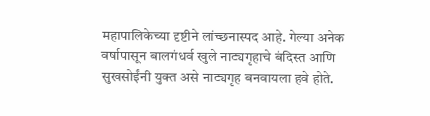महापालिकेच्या दृष्टीने लांच्छनास्पद आहे. गेल्या अनेक वर्षापासून बालगंधर्व खुले नाट्यगृहाचे बंदिस्त आणि सुखसोईंनी युक्त असे नाट्यगृह बनवायला हवे होते.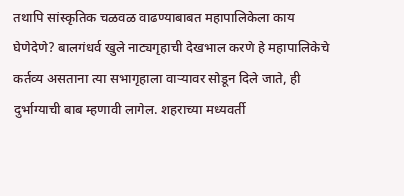तथापि सांस्कृतिक चळवळ वाढण्याबाबत महापालिकेला काय घेणेदेणे? बालगंधर्व खुले नाट्यगृहाची देखभाल करणे हे महापालिकेचे कर्तव्य असताना त्या सभागृहाला वाऱ्यावर सोडून दिले जाते, ही दुर्भाग्याची बाब म्हणावी लागेल. शहराच्या मध्यवर्ती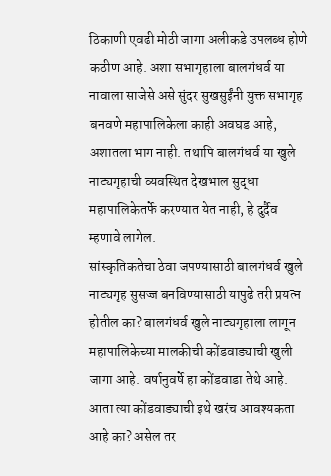ठिकाणी एवढी मोठी जागा अलीकडे उपलब्ध होणे कठीण आहे. अशा सभागृहाला बालगंधर्व या नावाला साजेसे असे सुंदर सुखसुईंनी युक्त सभागृह बनवणे महापालिकेला काही अवघड आहे, अशातला भाग नाही. तथापि बालगंधर्व या खुले नाट्यगृहाची व्यवस्थित देखभाल सुद्धा महापालिकेतर्फे करण्यात येत नाही, हे दुर्दैव म्हणावे लागेल.
सांस्कृतिकतेचा ठेवा जपण्यासाठी बालगंधर्व खुले नाट्यगृह सुसज्ज बनविण्यासाठी यापुढे तरी प्रयत्न होतील का? बालगंधर्व खुले नाट्यगृहाला लागून महापालिकेच्या मालकीची कोंडवाड्याची खुली जागा आहे. वर्षानुवर्षे हा कोंडवाडा तेथे आहे. आता त्या कोंडवाड्याची इथे खरंच आवश्यकता आहे का? असेल तर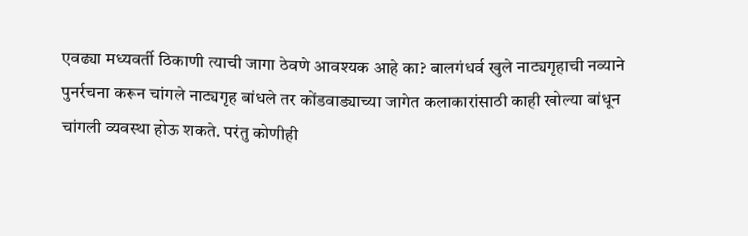एवढ्या मध्यवर्ती ठिकाणी त्याची जागा ठेवणे आवश्यक आहे का? बालगंधर्व खुले नाट्यगृहाची नव्याने पुनर्रचना करून चांगले नाट्यगृह बांधले तर कोंडवाड्याच्या जागेत कलाकारांसाठी काही खोल्या बांधून चांगली व्यवस्था होऊ शकते. परंतु कोणीही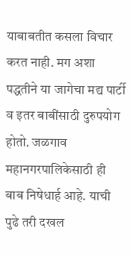याबाबतीत कसला विचार करत नाही. मग अशा पद्धतीने या जागेचा मद्य पार्टी व इतर बाबींसाठी दुरुपयोग होतो. जळगाव महानगरपालिकेसाठी ही बाब निषेधार्ह आहे. याची पुढे तरी दखल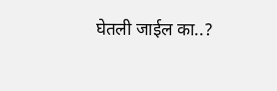घेतली जाईल का..?